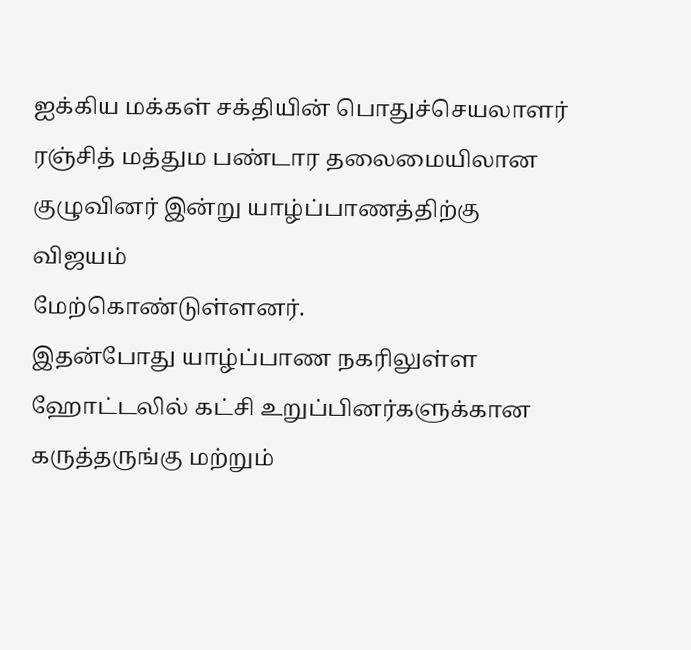ஐக்கிய மக்கள் சக்தியின் பொதுச்செயலாளர் ரஞ்சித் மத்தும பண்டார தலைமையிலான குழுவினர் இன்று யாழ்ப்பாணத்திற்கு விஜயம்
மேற்கொண்டுள்ளனர்.
இதன்போது யாழ்ப்பாண நகரிலுள்ள ஹோட்டலில் கட்சி உறுப்பினர்களுக்கான
கருத்தருங்கு மற்றும்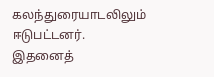கலந்துரையாடலிலும் ஈடுபட்டனர்.
இதனைத்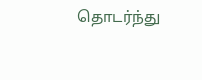தொடர்ந்து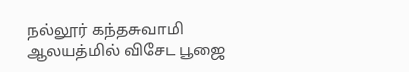நல்லூர் கந்தசுவாமி ஆலயத்மில் விசேட பூஜை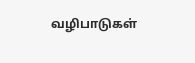வழிபாடுகள்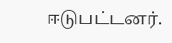ஈடுபட்டனர்.